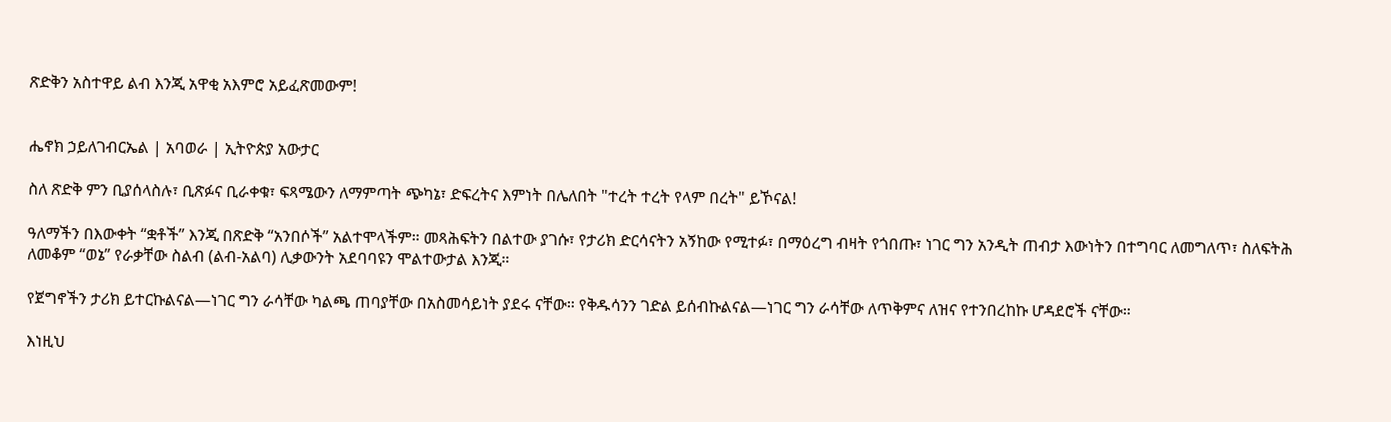ጽድቅን አስተዋይ ልብ እንጂ አዋቂ አእምሮ አይፈጽመውም!


ሔኖክ ኃይለገብርኤል | አባወራ | ኢትዮጵያ አውታር

ስለ ጽድቅ ምን ቢያሰላስሉ፣ ቢጽፉና ቢራቀቁ፣ ፍጻሜውን ለማምጣት ጭካኔ፣ ድፍረትና እምነት በሌለበት "ተረት ተረት የላም በረት" ይኾናል!

ዓለማችን በእውቀት “ቋቶች” እንጂ በጽድቅ “አንበሶች” አልተሞላችም። መጻሕፍትን በልተው ያገሱ፣ የታሪክ ድርሳናትን አኝከው የሚተፉ፣ በማዕረግ ብዛት የጎበጡ፣ ነገር ግን አንዲት ጠብታ እውነትን በተግባር ለመግለጥ፣ ስለፍትሕ ለመቆም “ወኔ” የራቃቸው ስልብ (ልብ-አልባ) ሊቃውንት አደባባዩን ሞልተውታል እንጂ።

የጀግኖችን ታሪክ ይተርኩልናል—ነገር ግን ራሳቸው ካልጫ ጠባያቸው በአስመሳይነት ያደሩ ናቸው። የቅዱሳንን ገድል ይሰብኩልናል—ነገር ግን ራሳቸው ለጥቅምና ለዝና የተንበረከኩ ሆዳደሮች ናቸው።

እነዚህ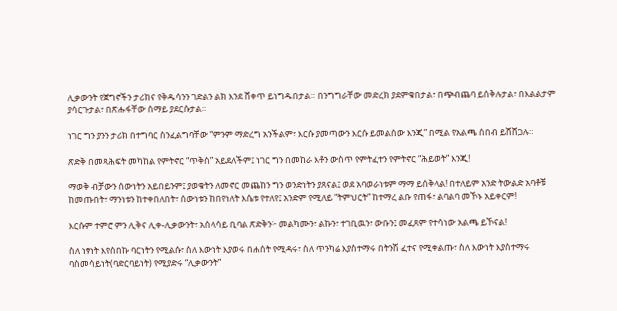ሊቃውንት የጀግኖችን ታሪክና የቅዱሳንን ገድልን ልክ እንደ ሸቀጥ ይነግዱበታል። በንግግራቸው መድረክ ያደምቁበታል፣ በጭብጨባ ይሰቅሉታል፣ በእልልታም ያሳርጉታል፣ በጽሑፋቸው ሰማይ ያደርሱታል።

ነገር ግን ያንን ታሪክ በተግባር ስንፈልግባቸው “ምንም ማድረግ አንችልም፣ እርሱ ያመጣውን እርሱ ይመልሰው እንጂ” በሚል የአልጫ ሰበብ ይሸሸጋሉ።

ጽድቅ በመጻሕፍት መካከል የምትኖር “ጥቅስ” አይደለችም፤ ነገር ግን በመከራ እቶን ውስጥ የምትፈተን የምትኖር “ሕይወት” እንጂ!

ማወቅ ብቻውን ሰውነትን አይበይንም፤ ያወቁትን ለመኖር መጨከን ግን ወንድነትን ያጸናል፤ ወደ አባወራነቱም ማማ ይሰቅላል! በተለይም አንድ ትውልድ አባቶቹ ከመጡበት፣ ማንነቱን ከተቀበለበት፣ ሰውነቱን ከበየነለት እሴቱ የተለየ፤ አንድም የሚለይ “ትምህርት” ከተማረ ልቡ የጠፋ፣ ልባልባ መኾኑ አይቀርም!

እርሱም ተምሮ ምን ሊቅና ሊቀ-ሊቃውንት፣ አሰላሳይ ቢባል ጽድቅን፦ መልካሙን፣ ልኩን፣ ተገቢዉን፣ ውቡን፤ መፈጸም የተሳነው አልጫ ይኾናል!

ስለ ነፃነት እየሰበኩ ባርነትን የሚልሱ፣ ስለ እውነት እያወሩ በሐሰት የሚዳሩ፣ ስለ ጥንካሬ እያስተማሩ በትንሽ ፈተና የሚቀልጡ፣ ስለ እውነት እያስተማሩ ባስመሳይነት(ባድርባይነት) የሚያድሩ “ሊቃውንት”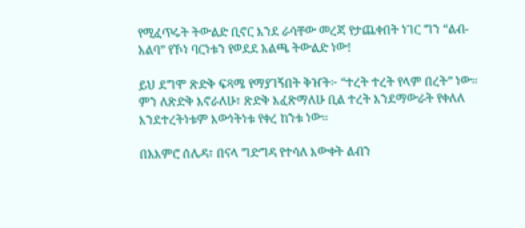የሚፈጥሩት ትውልድ ቢኖር እንደ ራሳቸው መረጃ የታጨቀበት ነገር ግን “ልብ-አልባ” የኾነ ባርነቱን የወደደ አልጫ ትውልድ ነው!

ይህ ደግሞ ጽድቅ ፍጻሜ የማያገኝበት ቅዠት፦ “ተረት ተረት የላም በረት” ነው። ምን ለጽድቅ እኖራለሁ፣ ጽድቅ እፈጽማለሁ ቢል ተረት እንደማውራት የቀለለ እንደተረትነቱም እውነትነቱ የቀረ ከንቱ ነው።

በአእምሮ ሰሌዳ፣ በናላ ግድግዳ የተሳለ እውቀት ልብን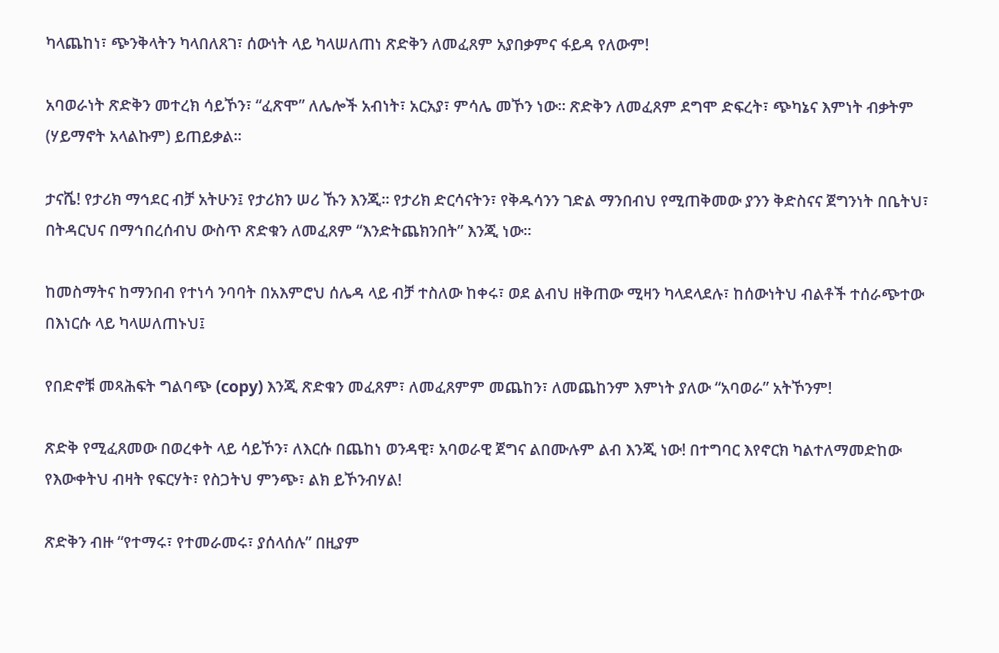ካላጨከነ፣ ጭንቅላትን ካላበለጸገ፣ ሰውነት ላይ ካላሠለጠነ ጽድቅን ለመፈጸም አያበቃምና ፋይዳ የለውም!

አባወራነት ጽድቅን መተረክ ሳይኾን፣ “ፈጽሞ” ለሌሎች አብነት፣ አርአያ፣ ምሳሌ መኾን ነው። ጽድቅን ለመፈጸም ደግሞ ድፍረት፣ ጭካኔና እምነት ብቃትም (ሃይማኖት አላልኩም) ይጠይቃል።

ታናሼ! የታሪክ ማኅደር ብቻ አትሁን፤ የታሪክን ሠሪ ኹን እንጂ። የታሪክ ድርሳናትን፣ የቅዱሳንን ገድል ማንበብህ የሚጠቅመው ያንን ቅድስናና ጀግንነት በቤትህ፣ በትዳርህና በማኅበረሰብህ ውስጥ ጽድቁን ለመፈጸም “እንድትጨክንበት” እንጂ ነው።

ከመስማትና ከማንበብ የተነሳ ንባባት በአእምሮህ ሰሌዳ ላይ ብቻ ተስለው ከቀሩ፣ ወደ ልብህ ዘቅጠው ሚዛን ካላደላደሉ፣ ከሰውነትህ ብልቶች ተሰራጭተው በእነርሱ ላይ ካላሠለጠኑህ፤

የበድኖቹ መጻሕፍት ግልባጭ (copy) እንጂ ጽድቁን መፈጸም፣ ለመፈጸምም መጨከን፣ ለመጨከንም እምነት ያለው “አባወራ” አትኾንም!

ጽድቅ የሚፈጸመው በወረቀት ላይ ሳይኾን፣ ለእርሱ በጨከነ ወንዳዊ፣ አባወራዊ ጀግና ልበሙሉም ልብ እንጂ ነው! በተግባር እየኖርክ ካልተለማመድከው የእውቀትህ ብዛት የፍርሃት፣ የስጋትህ ምንጭ፣ ልክ ይኾንብሃል!

ጽድቅን ብዙ “የተማሩ፣ የተመራመሩ፣ ያሰላሰሉ” በዚያም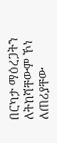በርካታ ማዕረጋትን ለትከሻቸውም ኾነ ለጠሪያቸው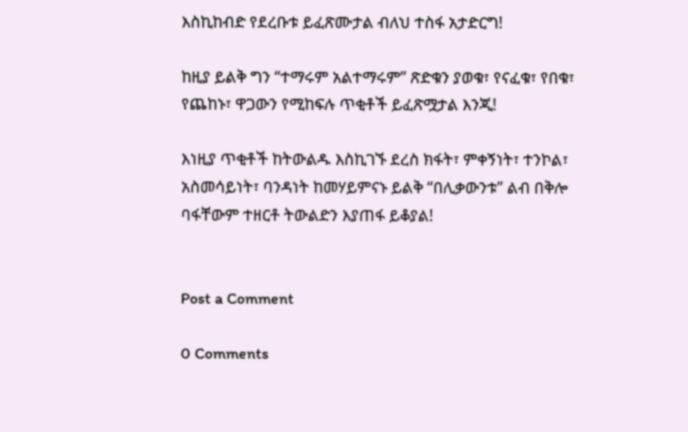እስኪከብድ የደረቡቱ ይፈጽሙታል ብለህ ተስፋ አታድርግ!

ከዚያ ይልቅ ግን “ተማሩም አልተማሩም” ጽድቁን ያወቁ፣ የናፈቁ፣ የበቁ፣ የጨከኑ፣ ዋጋውን የሚከፍሉ ጥቂቶች ይፈጽሟታል እንጂ!

እነዚያ ጥቂቶች ከትውልዱ እስኪገኙ ደረስ ክፋት፣ ምቀኝነት፣ ተንኮል፣ አስመሳይነት፣ ባንዳነት ከመሃይምናኑ ይልቅ “በሊቃውንቱ” ልብ በቅሎ ባፋቸውም ተዘርቶ ትውልድን እያጠፋ ይቆያል!


Post a Comment

0 Comments